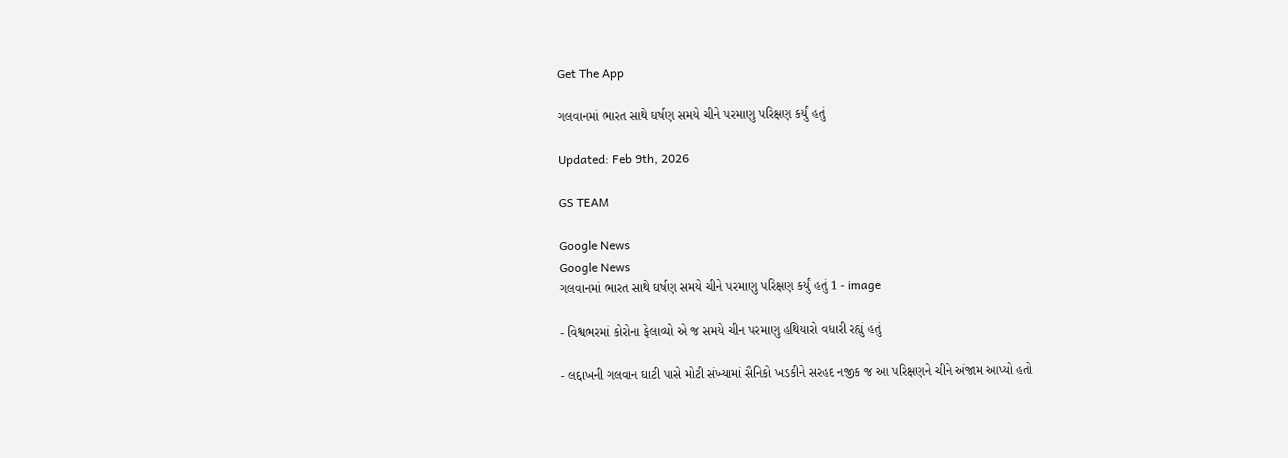Get The App

ગલવાનમાં ભારત સાથે ઘર્ષણ સમયે ચીને પરમાણુ પરિક્ષણ કર્યું હતું

Updated: Feb 9th, 2026

GS TEAM

Google News
Google News
ગલવાનમાં ભારત સાથે ઘર્ષણ સમયે ચીને પરમાણુ પરિક્ષણ કર્યું હતું 1 - image

- વિશ્વભરમાં કોરોના ફેલાવ્યો એ જ સમયે ચીન પરમાણુ હથિયારો વધારી રહ્યું હતું

- લદ્દાખની ગલવાન ઘાટી પાસે મોટી સંખ્યામાં સૈનિકો ખડકીને સરહદ નજીક જ આ પરિક્ષણને ચીને અંજામ આપ્યો હતો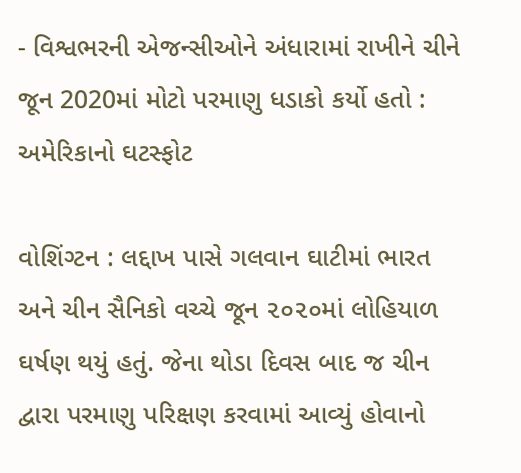- વિશ્વભરની એજન્સીઓને અંધારામાં રાખીને ચીને જૂન 2020માં મોટો પરમાણુ ધડાકો કર્યો હતો : અમેરિકાનો ઘટસ્ફોટ

વોશિંગ્ટન : લદ્દાખ પાસે ગલવાન ઘાટીમાં ભારત અને ચીન સૈનિકો વચ્ચે જૂન ૨૦૨૦માં લોહિયાળ ઘર્ષણ થયું હતું. જેના થોડા દિવસ બાદ જ ચીન દ્વારા પરમાણુ પરિક્ષણ કરવામાં આવ્યું હોવાનો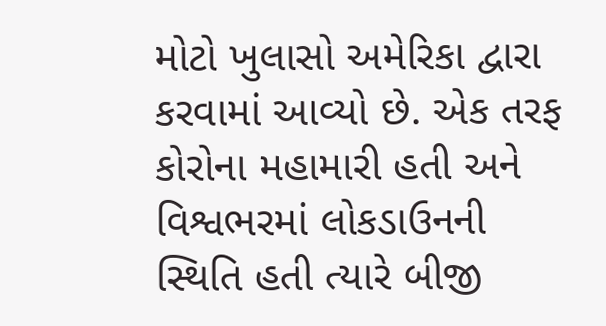મોટો ખુલાસો અમેરિકા દ્વારા કરવામાં આવ્યો છે. એક તરફ કોરોના મહામારી હતી અને વિશ્વભરમાં લોકડાઉનની સ્થિતિ હતી ત્યારે બીજી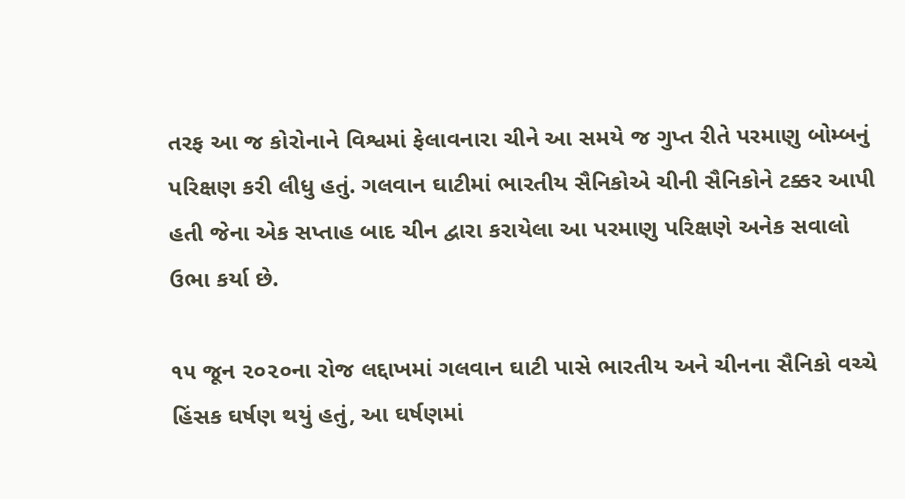તરફ આ જ કોરોનાને વિશ્વમાં ફેલાવનારા ચીને આ સમયે જ ગુપ્ત રીતે પરમાણુ બોમ્બનું પરિક્ષણ કરી લીધુ હતું. ગલવાન ઘાટીમાં ભારતીય સૈનિકોએ ચીની સૈનિકોને ટક્કર આપી હતી જેના એક સપ્તાહ બાદ ચીન દ્વારા કરાયેલા આ પરમાણુ પરિક્ષણે અનેક સવાલો ઉભા કર્યા છે.

૧૫ જૂન ૨૦૨૦ના રોજ લદ્દાખમાં ગલવાન ઘાટી પાસે ભારતીય અને ચીનના સૈનિકો વચ્ચે હિંસક ઘર્ષણ થયું હતું, આ ઘર્ષણમાં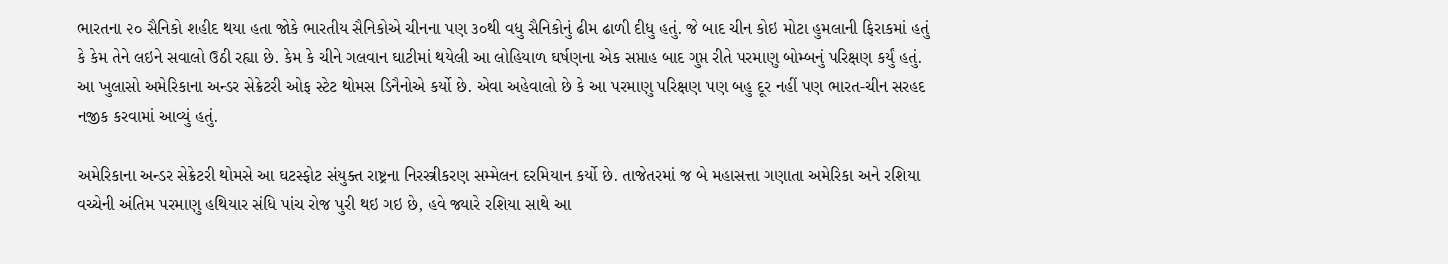ભારતના ૨૦ સૈનિકો શહીદ થયા હતા જોકે ભારતીય સૈનિકોએ ચીનના પણ ૩૦થી વધુ સૈનિકોનું ઢીમ ઢાળી દીધુ હતું. જે બાદ ચીન કોઇ મોટા હુમલાની ફિરાકમાં હતું કે કેમ તેને લઇને સવાલો ઉઠી રહ્યા છે. કેમ કે ચીને ગલવાન ઘાટીમાં થયેલી આ લોહિયાળ ઘર્ષણના એક સપ્તાહ બાદ ગુપ્ત રીતે પરમાણુ બોમ્બનું પરિક્ષણ કર્યું હતું. આ ખુલાસો અમેરિકાના અન્ડર સેક્રેટરી ઓફ સ્ટેટ થોમસ ડિનૈનોએ કર્યો છે. એવા અહેવાલો છે કે આ પરમાણુ પરિક્ષણ પણ બહુ દૂર નહીં પણ ભારત-ચીન સરહદ નજીક કરવામાં આવ્યું હતું.

અમેરિકાના અન્ડર સેક્રેટરી થોમસે આ ઘટસ્ફોટ સંયુક્ત રાષ્ટ્રના નિરસ્ત્રીકરણ સમ્મેલન દરમિયાન કર્યો છે. તાજેતરમાં જ બે મહાસત્તા ગણાતા અમેરિકા અને રશિયા વચ્ચેની અંતિમ પરમાણુ હથિયાર સંધિ પાંચ રોજ પુરી થઇ ગઇ છે, હવે જ્યારે રશિયા સાથે આ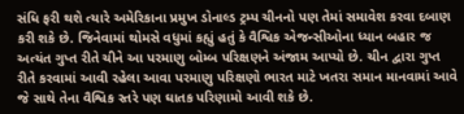સંધિ ફરી થશે ત્યારે અમેરિકાના પ્રમુખ ડોનાલ્ડ ટ્રમ્પ ચીનનો પણ તેમાં સમાવેશ કરવા દબાણ કરી શકે છે. જિનેવામાં થોમસે વધુમાં કહ્યું હતું કે વૈશ્વિક એજન્સીઓના ધ્યાન બહાર જ અત્યંત ગુપ્ત રીતે ચીને આ પરમાણુ બોમ્બ પરિક્ષણને અંજામ આપ્યો છે. ચીન દ્વારા ગુપ્ત રીતે કરવામાં આવી રહેલા આવા પરમાણુ પરિક્ષણો ભારત માટે ખતરા સમાન માનવામાં આવે જે સાથે તેના વૈશ્વિક સ્તરે પણ ઘાતક પરિણામો આવી શકે છે.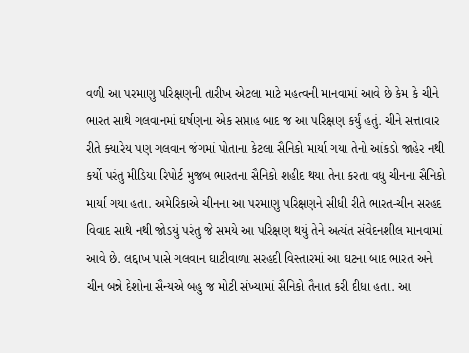વળી આ પરમાણુ પરિક્ષણની તારીખ એટલા માટે મહત્વની માનવામાં આવે છે કેમ કે ચીને ભારત સાથે ગલવાનમાં ઘર્ષણના એક સપ્તાહ બાદ જ આ પરિક્ષણ કર્યું હતું. ચીને સત્તાવાર રીતે ક્યારેય પણ ગલવાન જંગમાં પોતાના કેટલા સૈનિકો માર્યા ગયા તેનો આંકડો જાહેર નથી કર્યો પરંતુ મીડિયા રિપોર્ટ મુજબ ભારતના સૈનિકો શહીદ થયા તેના કરતા વધુ ચીનના સૈનિકો માર્યા ગયા હતા. અમેરિકાએ ચીનના આ પરમાણુ પરિક્ષણને સીધી રીતે ભારત-ચીન સરહદ વિવાદ સાથે નથી જોડયું પરંતુ જે સમયે આ પરિક્ષણ થયું તેને અત્યંત સંવેદનશીલ માનવામાં આવે છે. લદ્દાખ પાસે ગલવાન ઘાટીવાળા સરહદી વિસ્તારમાં આ ઘટના બાદ ભારત અને ચીન બન્ને દેશોના સૈન્યએ બહુ જ મોટી સંખ્યામાં સૈનિકો તૈનાત કરી દીધા હતા. આ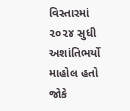વિસ્તારમાં ૨૦૨૪ સુધી અશાંતિભર્યો માહોલ હતો જોકે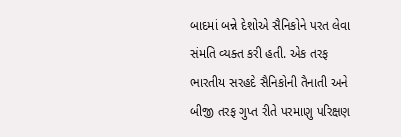બાદમાં બન્ને દેશોએ સૈનિકોને પરત લેવા સંમતિ વ્યક્ત કરી હતી. એક તરફ ભારતીય સરહદે સૈનિકોની તૈનાતી અને બીજી તરફ ગુપ્ત રીતે પરમાણુ પરિક્ષણ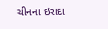ચીનના ઇરાદા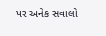પર અનેક સવાલો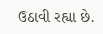ઉઠાવી રહ્યા છે.